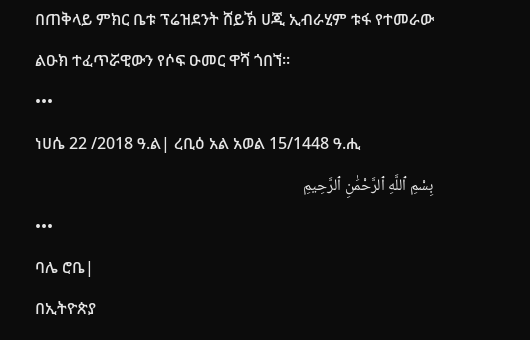በጠቅላይ ምክር ቤቱ ፕሬዝደንት ሸይኽ ሀጂ ኢብራሂም ቱፋ የተመራው ልዑክ ተፈጥሯዊውን የሶፍ ዑመር ዋሻ ጎበኘ።
•••
ነሀሴ 22 /2018 ዓ.ል| ረቢዕ አል አወል 15/1448 ዓ.ሒ
بِسْمِ ٱللَّهِ ٱلرَّحْمَٰنِ ٱلرَّحِيمِ
•••
ባሌ ሮቤ|
በኢትዮጵያ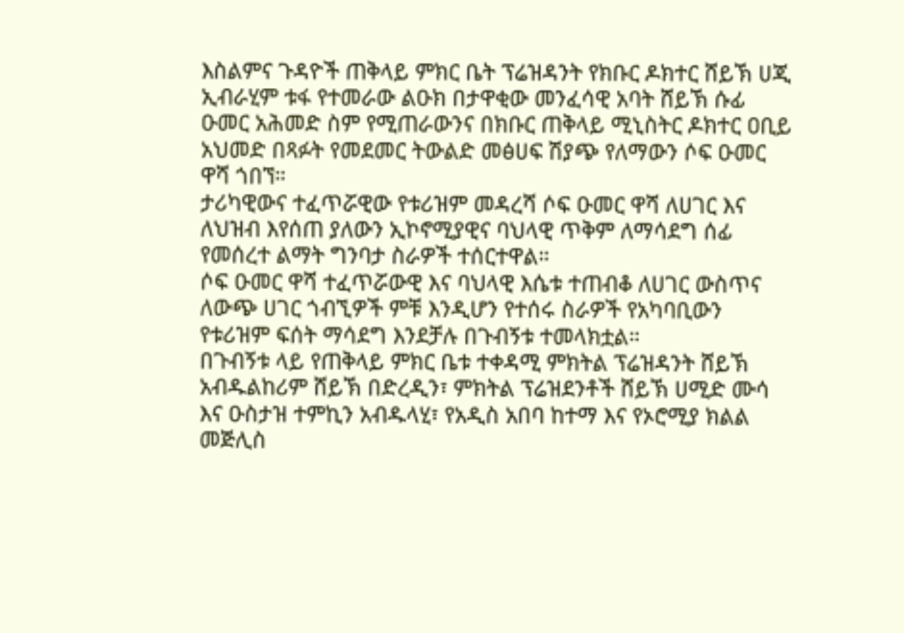እስልምና ጉዳዮች ጠቅላይ ምክር ቤት ፕሬዝዳንት የክቡር ዶክተር ሸይኽ ሀጂ ኢብራሂም ቱፋ የተመራው ልዑክ በታዋቂው መንፈሳዊ አባት ሸይኽ ሱፊ ዑመር አሕመድ ስም የሚጠራውንና በክቡር ጠቅላይ ሚኒስትር ዶክተር ዐቢይ አህመድ በጻፉት የመደመር ትውልድ መፅሀፍ ሽያጭ የለማውን ሶፍ ዑመር ዋሻ ጎበኘ።
ታሪካዊውና ተፈጥሯዊው የቱሪዝም መዳረሻ ሶፍ ዑመር ዋሻ ለሀገር እና ለህዝብ እየሰጠ ያለውን ኢኮኖሚያዊና ባህላዊ ጥቅም ለማሳደግ ሰፊ የመሰረተ ልማት ግንባታ ስራዎች ተሰርተዋል።
ሶፍ ዑመር ዋሻ ተፈጥሯውዊ እና ባህላዊ እሴቱ ተጠብቆ ለሀገር ውስጥና ለውጭ ሀገር ጎብኚዎች ምቹ እንዲሆን የተሰሩ ስራዎች የአካባቢውን የቱሪዝም ፍሰት ማሳደግ እንደቻሉ በጉብኝቱ ተመላክቷል።
በጉብኝቱ ላይ የጠቅላይ ምክር ቤቱ ተቀዳሚ ምክትል ፕሬዝዳንት ሸይኽ አብዱልከሪም ሸይኽ በድረዲን፣ ምክትል ፕሬዝደንቶች ሸይኽ ሀሚድ ሙሳ እና ዑስታዝ ተምኪን አብዱላሂ፣ የአዲስ አበባ ከተማ እና የኦሮሚያ ክልል መጅሊስ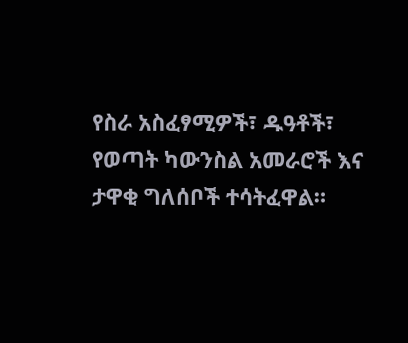የስራ አስፈፃሚዎች፣ ዱዓቶች፣ የወጣት ካውንስል አመራሮች እና ታዋቂ ግለሰቦች ተሳትፈዋል።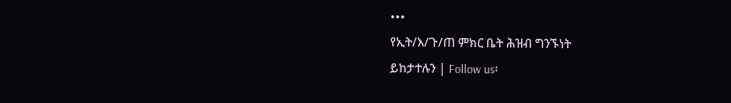•••
የኢት/እ/ጉ/ጠ ምክር ቤት ሕዝብ ግንኙነት
ይከታተሉን | Follow us፡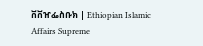ቨቨዠፌስቡክ | Ethiopian Islamic Affairs Supreme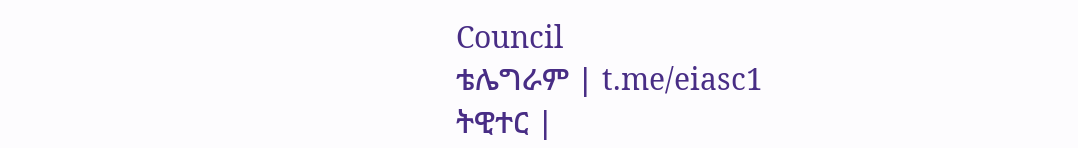Council
ቴሌግራም | t.me/eiasc1
ትዊተር |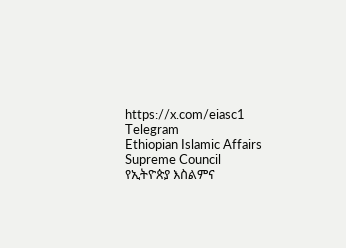https://x.com/eiasc1
Telegram
Ethiopian Islamic Affairs Supreme Council
የኢትዮጵያ እስልምና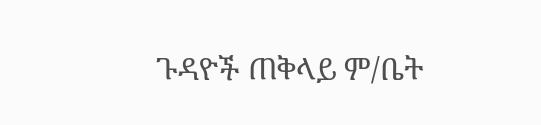ጉዳዮች ጠቅላይ ም/ቤት